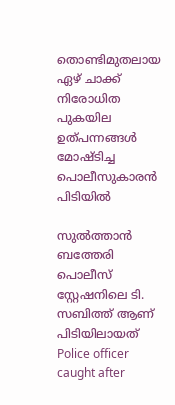തൊണ്ടിമുതലായ ഏഴ് ചാക്ക് നിരോധിത പുകയില ഉത്പന്നങ്ങൾ മോഷ്ടിച്ച പൊലീസുകാരൻ പിടിയിൽ

സുൽത്താൻ ബത്തേരി പൊലീസ് സ്റ്റേഷനിലെ ടി. സബിത്ത് ആണ് പിടിയിലായത്
Police officer caught after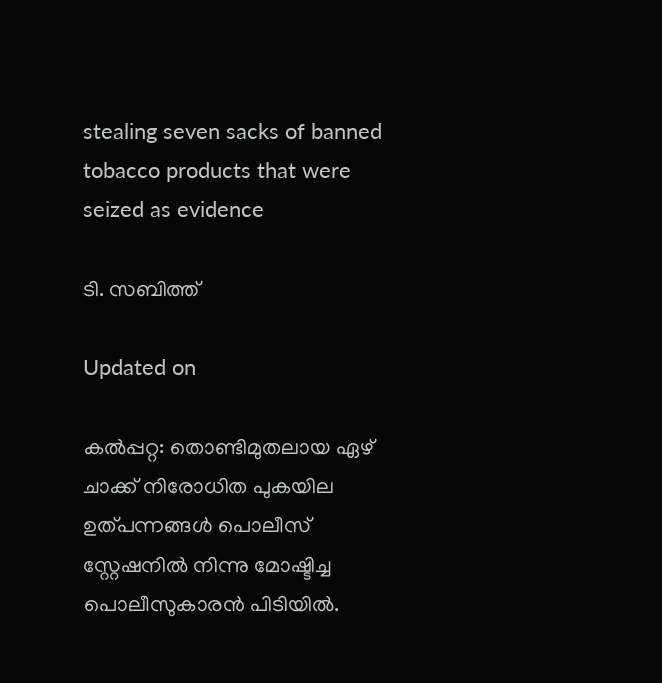stealing seven sacks of banned tobacco products that were seized as evidence

ടി. സബിത്ത്

Updated on

കൽപ്പറ്റ: തൊണ്ടിമുതലായ ഏഴ് ചാക്ക് നിരോധിത പുകയില ഉത്പന്നങ്ങൾ പൊലീസ് സ്റ്റേഷനിൽ നിന്നു മോഷ്ടിച്ച പൊലീസുകാരൻ പിടിയിൽ.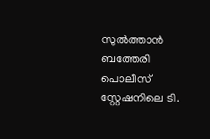സുൽത്താൻ ബത്തേരി പൊലീസ് സ്റ്റേഷനിലെ ടി.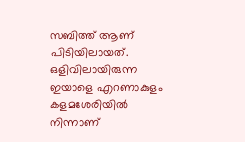സബിത്ത് ആണ് പിടിയിലായത്. ഒളിവിലായിരുന്ന ഇയാളെ എറണാകുളം കളമശേരിയിൽ നിന്നാണ്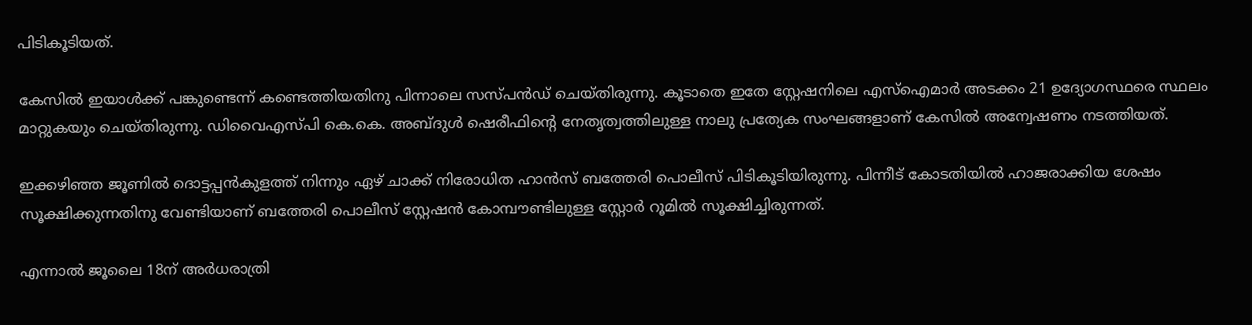പിടികൂടിയത്.

കേസിൽ ഇയാൾക്ക് പങ്കുണ്ടെന്ന് കണ്ടെത്തിയതിനു പിന്നാലെ സസ്പൻഡ് ചെയ്തിരുന്നു. കൂടാതെ ഇതേ സ്റ്റേഷനിലെ എസ്ഐമാർ അടക്കം 21 ഉദ‍്യോഗസ്ഥരെ സ്ഥലം മാറ്റുകയും ചെയ്തിരുന്നു. ഡിവൈഎസ്പി കെ.കെ. അബ്ദുൾ ഷെരീഫിന്‍റെ നേതൃത്വത്തിലുള്ള നാലു പ്രത‍്യേക സംഘങ്ങളാണ് കേസിൽ അന്വേഷണം നടത്തിയത്.

ഇക്കഴിഞ്ഞ ജൂണിൽ ദൊട്ടപ്പൻകുളത്ത് നിന്നും ഏഴ് ചാക്ക് നിരോധിത ഹാൻസ് ബത്തേരി പൊലീസ് പിടികൂടിയിരുന്നു. പിന്നീട് കോടതിയിൽ ഹാജരാക്കിയ ശേഷം സൂക്ഷിക്കുന്നതിനു വേണ്ടിയാണ് ബത്തേരി പൊലീസ് സ്റ്റേഷൻ കോമ്പൗണ്ടിലുള്ള സ്റ്റോർ റൂമിൽ സൂക്ഷിച്ചിരുന്നത്.

എന്നാൽ ജൂലൈ 18ന് അർധരാത്രി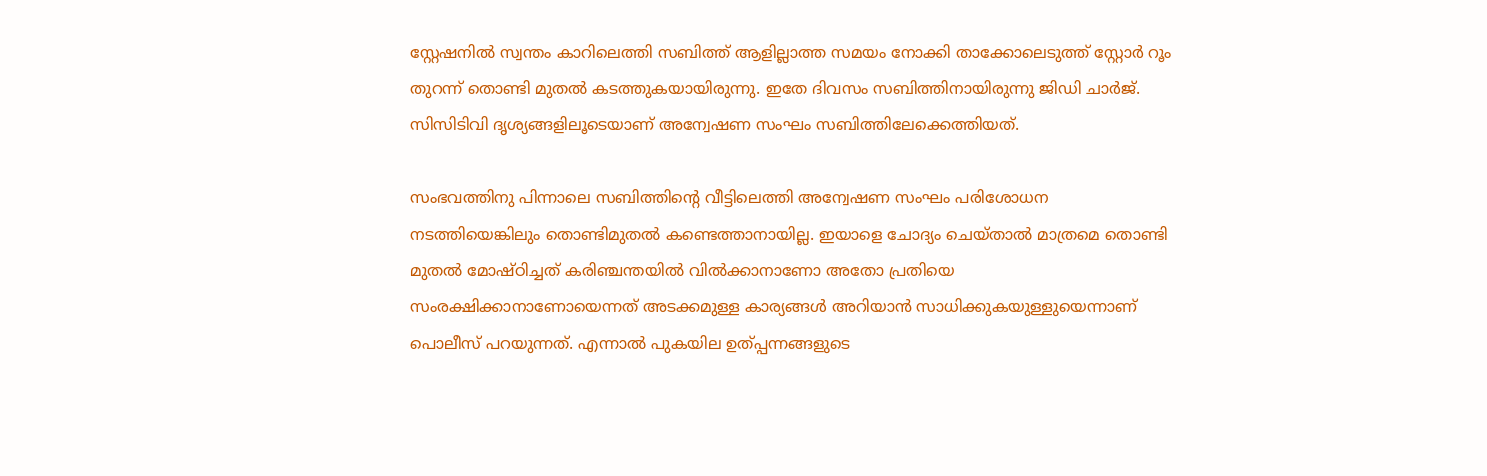സ്റ്റേഷനിൽ സ്വന്തം കാറിലെത്തി സബിത്ത് ആളില്ലാത്ത സമയം നോക്കി താക്കോലെടുത്ത് സ്റ്റോർ റൂം തുറന്ന് തൊണ്ടി മുതൽ കടത്തുകയായിരുന്നു. ഇതേ ദിവസം സബിത്തിനായിരുന്നു ജിഡി ചാർജ്. സിസിടിവി ദൃശ‍്യങ്ങളിലൂടെയാണ് അന്വേഷണ സംഘം സബിത്തിലേക്കെത്തിയത്.

സംഭവത്തിനു പിന്നാലെ സബിത്തിന്‍റെ വീട്ടിലെത്തി അന്വേഷണ സംഘം പരിശോധന നടത്തിയെങ്കിലും തൊണ്ടിമുതൽ കണ്ടെത്താനായില്ല. ഇയാളെ ചോദ‍്യം ചെയ്താൽ മാത്രമെ തൊണ്ടി മുതൽ മോഷ്ഠിച്ചത് കരിഞ്ചന്തയിൽ വിൽക്കാനാണോ അതോ പ്രതിയെ സംരക്ഷിക്കാനാണോയെന്നത് അടക്കമുള്ള കാര‍്യങ്ങൾ അറിയാൻ സാധിക്കുകയുള്ളുയെന്നാണ് പൊലീസ് പറയുന്നത്. എന്നാൽ പുകയില ഉത്പ്പന്നങ്ങളുടെ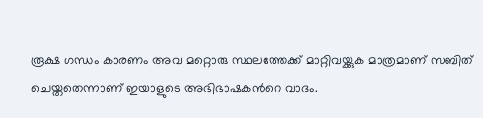രൂക്ഷ ഗന്ധം കാരണം അവ മറ്റൊരു സ്ഥലത്തേക്ക് മാറ്റിവയ്ക്കുക മാത്രമാണ് സബിത് ചെയ്തതെന്നാണ് ഇയാളുടെ അഭിഭാഷകന്‍റെ വാദം.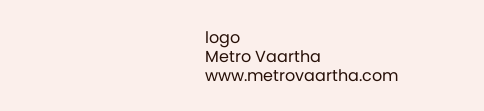logo
Metro Vaartha
www.metrovaartha.com